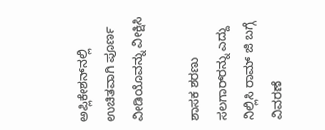ಅಪ್ಲಿಕೇಶನ್‌ನಲ್ಲಿ ಉಚಿತವಾಗಿ ಪೂರ್ಣ ವೀಡಿಯೊವನ್ನು ವೀಕ್ಷಿಸಿ

ಶಾಸಕ ಶರಣು ಸಲಗಾರ್‌ರನ್ನು ಎದ್ದು ನಿಲ್ಲಿಸಿ ರಾಮ್‌ ಜಿ ಬಗ್ಗೆ ವಿವರಣೆ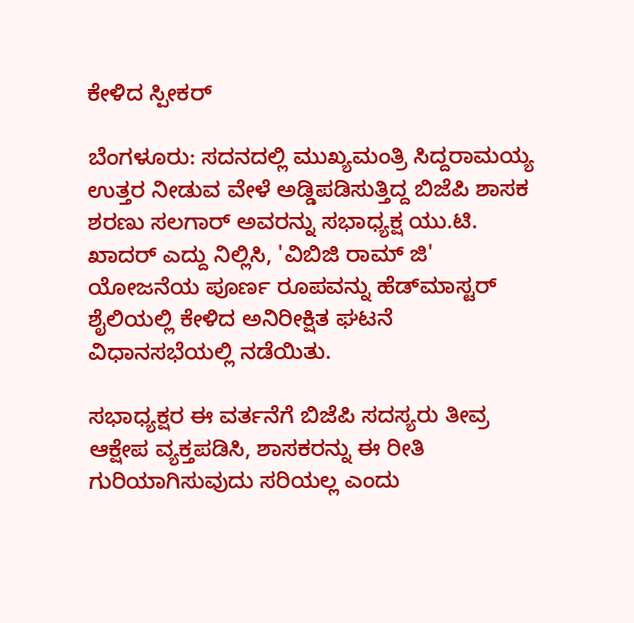ಕೇಳಿದ ಸ್ಪೀಕರ್‌

ಬೆಂಗಳೂರು: ಸದನದಲ್ಲಿ ಮುಖ್ಯಮಂತ್ರಿ ಸಿದ್ದರಾಮಯ್ಯ ಉತ್ತರ ನೀಡುವ ವೇಳೆ ಅಡ್ಡಿಪಡಿಸುತ್ತಿದ್ದ ಬಿಜೆಪಿ ಶಾಸಕ ಶರಣು ಸಲಗಾರ್ ಅವರನ್ನು ಸಭಾಧ್ಯಕ್ಷ ಯು.ಟಿ. ಖಾದರ್ ಎದ್ದು ನಿಲ್ಲಿಸಿ, 'ವಿಬಿಜಿ ರಾಮ್‌ ಜಿ' ಯೋಜನೆಯ ಪೂರ್ಣ ರೂಪವನ್ನು ಹೆಡ್‌ಮಾಸ್ಟರ್‌ ಶೈಲಿಯಲ್ಲಿ ಕೇಳಿದ ಅನಿರೀಕ್ಷಿತ ಘಟನೆ ವಿಧಾನಸಭೆಯಲ್ಲಿ ನಡೆಯಿತು.

ಸಭಾಧ್ಯಕ್ಷರ ಈ ವರ್ತನೆಗೆ ಬಿಜೆಪಿ ಸದಸ್ಯರು ತೀವ್ರ ಆಕ್ಷೇಪ ವ್ಯಕ್ತಪಡಿಸಿ, ಶಾಸಕರನ್ನು ಈ ರೀತಿ ಗುರಿಯಾಗಿಸುವುದು ಸರಿಯಲ್ಲ ಎಂದು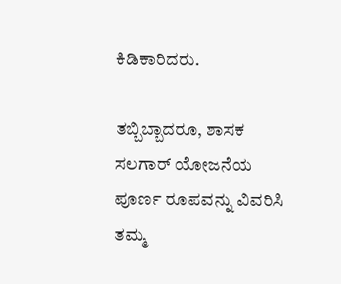ಕಿಡಿಕಾರಿದರು.

ತಬ್ಬಿಬ್ಬಾದರೂ, ಶಾಸಕ ಸಲಗಾರ್‌ ಯೋಜನೆಯ ಪೂರ್ಣ ರೂಪವನ್ನು ವಿವರಿಸಿ ತಮ್ಮ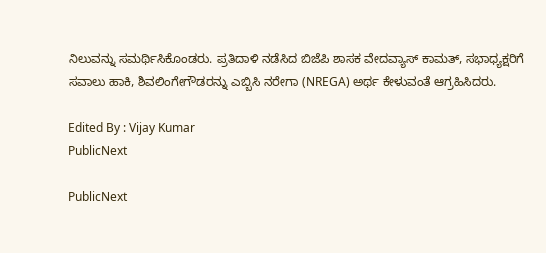ನಿಲುವನ್ನು ಸಮರ್ಥಿಸಿಕೊಂಡರು. ಪ್ರತಿದಾಳಿ ನಡೆಸಿದ ಬಿಜೆಪಿ ಶಾಸಕ ವೇದವ್ಯಾಸ್ ಕಾಮತ್, ಸಭಾಧ್ಯಕ್ಷರಿಗೆ ಸವಾಲು ಹಾಕಿ, ಶಿವಲಿಂಗೇಗೌಡರನ್ನು ಎಬ್ಬಿಸಿ ನರೇಗಾ (NREGA) ಅರ್ಥ ಕೇಳುವಂತೆ ಆಗ್ರಹಿಸಿದರು.

Edited By : Vijay Kumar
PublicNext

PublicNext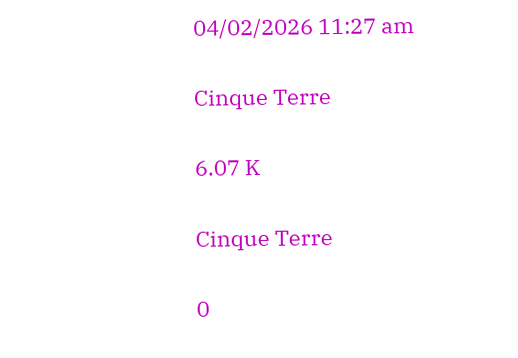04/02/2026 11:27 am

Cinque Terre

6.07 K

Cinque Terre

0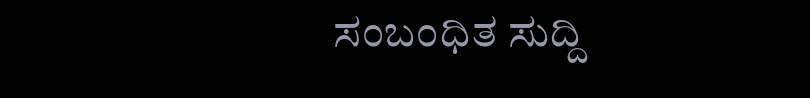ಸಂಬಂಧಿತ ಸುದ್ದಿ